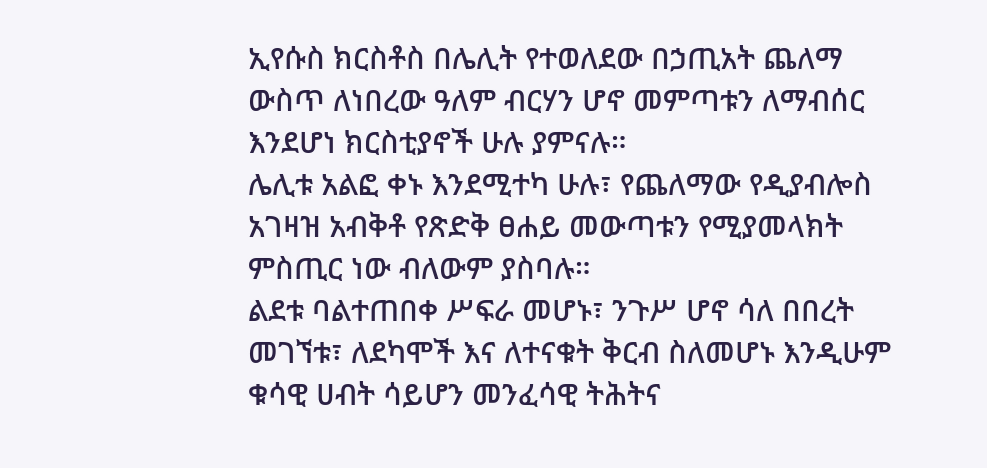ኢየሱስ ክርስቶስ በሌሊት የተወለደው በኃጢአት ጨለማ ውስጥ ለነበረው ዓለም ብርሃን ሆኖ መምጣቱን ለማብሰር እንደሆነ ክርስቲያኖች ሁሉ ያምናሉ።
ሌሊቱ አልፎ ቀኑ እንደሚተካ ሁሉ፣ የጨለማው የዲያብሎስ አገዛዝ አብቅቶ የጽድቅ ፀሐይ መውጣቱን የሚያመላክት ምስጢር ነው ብለውም ያስባሉ።
ልደቱ ባልተጠበቀ ሥፍራ መሆኑ፣ ንጉሥ ሆኖ ሳለ በበረት መገኘቱ፣ ለደካሞች እና ለተናቁት ቅርብ ስለመሆኑ እንዲሁም ቁሳዊ ሀብት ሳይሆን መንፈሳዊ ትሕትና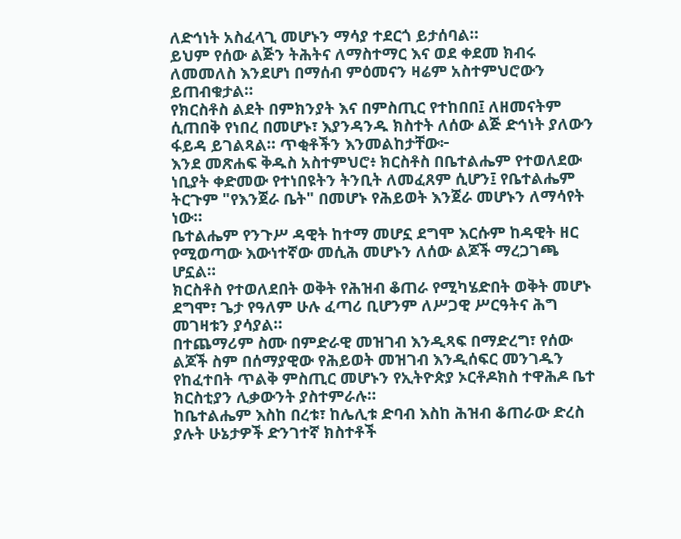ለድኅነት አስፈላጊ መሆኑን ማሳያ ተደርጎ ይታሰባል።
ይህም የሰው ልጅን ትሕትና ለማስተማር እና ወደ ቀደመ ክብሩ ለመመለስ እንደሆነ በማሰብ ምዕመናን ዛሬም አስተምህሮውን ይጠብቁታል።
የክርስቶስ ልደት በምክንያት እና በምስጢር የተከበበ፤ ለዘመናትም ሲጠበቅ የነበረ በመሆኑ፣ እያንዳንዱ ክስተት ለሰው ልጅ ድኅነት ያለውን ፋይዳ ይገልጻል። ጥቂቶችን እንመልከታቸው፦
እንደ መጽሐፍ ቅዱስ አስተምህሮ፥ ክርስቶስ በቤተልሔም የተወለደው ነቢያት ቀድመው የተነበዩትን ትንቢት ለመፈጸም ሲሆን፤ የቤተልሔም ትርጉም "የእንጀራ ቤት" በመሆኑ የሕይወት እንጀራ መሆኑን ለማሳየት ነው።
ቤተልሔም የንጉሥ ዳዊት ከተማ መሆኗ ደግሞ እርሱም ከዳዊት ዘር የሚወጣው እውነተኛው መሲሕ መሆኑን ለሰው ልጆች ማረጋገጫ ሆኗል።
ክርስቶስ የተወለደበት ወቅት የሕዝብ ቆጠራ የሚካሄድበት ወቅት መሆኑ ደግሞ፣ ጌታ የዓለም ሁሉ ፈጣሪ ቢሆንም ለሥጋዊ ሥርዓትና ሕግ መገዛቱን ያሳያል።
በተጨማሪም ስሙ በምድራዊ መዝገብ እንዲጻፍ በማድረግ፣ የሰው ልጆች ስም በሰማያዊው የሕይወት መዝገብ እንዲሰፍር መንገዱን የከፈተበት ጥልቅ ምስጢር መሆኑን የኢትዮጵያ ኦርቶዶክስ ተዋሕዶ ቤተ ክርስቲያን ሊቃውንት ያስተምራሉ።
ከቤተልሔም እስከ በረቱ፣ ከሌሊቱ ድባብ እስከ ሕዝብ ቆጠራው ድረስ ያሉት ሁኔታዎች ድንገተኛ ክስተቶች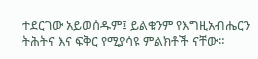ተደርገው አይወሰዱም፤ ይልቁንም የእግዚአብሔርን ትሕትና እና ፍቅር የሚያሳዩ ምልክቶች ናቸው።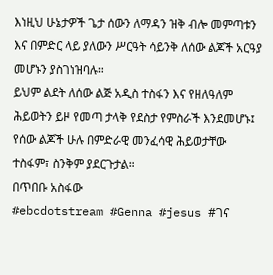እነዚህ ሁኔታዎች ጌታ ሰውን ለማዳን ዝቅ ብሎ መምጣቱን እና በምድር ላይ ያለውን ሥርዓት ሳይንቅ ለሰው ልጆች አርዓያ መሆኑን ያስገነዝባሉ።
ይህም ልደት ለሰው ልጅ አዲስ ተስፋን እና የዘለዓለም ሕይወትን ይዞ የመጣ ታላቅ የደስታ የምስራች እንደመሆኑ፤ የሰው ልጆች ሁሉ በምድራዊ መንፈሳዊ ሕይወታቸው ተስፋም፣ ስንቅም ያደርጉታል።
በጥበቡ አስፋው
#ebcdotstream #Genna #jesus #ገና